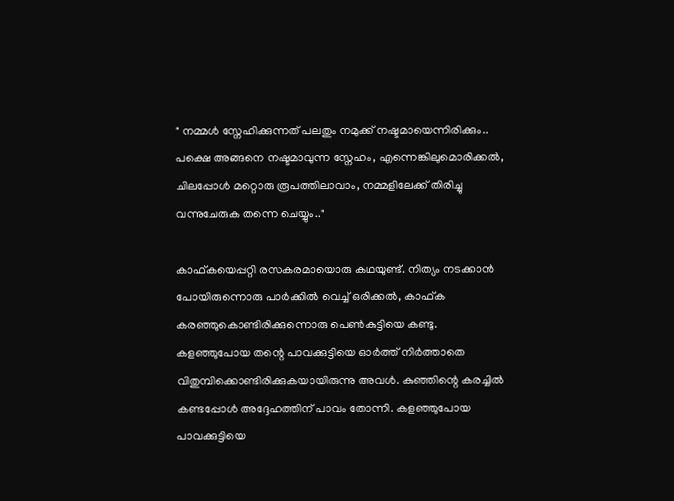" നമ്മൾ സ്നേഹിക്കുന്നത് പലതും നമുക്ക് നഷ്ടമായെന്നിരിക്കും.. പക്ഷെ അങ്ങനെ നഷ്ടമാവുന്ന സ്നേഹം, എന്നെങ്കിലുമൊരിക്കൽ, ചിലപ്പോൾ മറ്റൊരു രൂപത്തിലാവാം, നമ്മളിലേക്ക് തിരിച്ചു വന്നുചേരുക തന്നെ ചെയ്യും.."

കാഫ്‌കയെപ്പറ്റി രസകരമായൊരു കഥയുണ്ട്. നിത്യം നടക്കാൻ പോയിരുന്നൊരു പാർക്കിൽ വെച്ച് ഒരിക്കൽ, കാഫ്‌ക കരഞ്ഞുകൊണ്ടിരിക്കുന്നൊരു പെൺകുട്ടിയെ കണ്ടു. കളഞ്ഞുപോയ തന്റെ പാവക്കുട്ടിയെ ഓർത്ത് നിർത്താതെ വിതുമ്പിക്കൊണ്ടിരിക്കുകയായിരുന്നു അവൾ. കുഞ്ഞിന്റെ കരച്ചിൽ കണ്ടപ്പോൾ അദ്ദേഹത്തിന് പാവം തോന്നി. കളഞ്ഞുപോയ പാവക്കുട്ടിയെ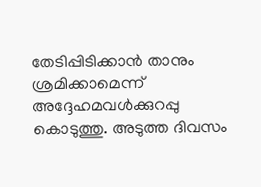തേടിപ്പിടിക്കാൻ താനും ശ്രമിക്കാമെന്ന് അദ്ദേഹമവൾക്കുറപ്പു കൊടുത്തു. അടുത്ത ദിവസം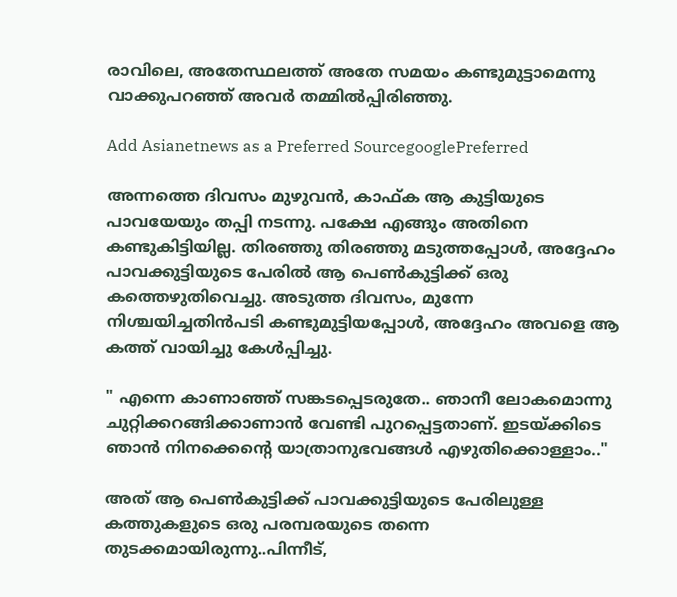രാവിലെ, അതേസ്ഥലത്ത് അതേ സമയം കണ്ടുമുട്ടാമെന്നു വാക്കുപറഞ്ഞ് അവർ തമ്മിൽപ്പിരിഞ്ഞു.

Add Asianetnews as a Preferred SourcegooglePreferred

അന്നത്തെ ദിവസം മുഴുവൻ, കാഫ്‌ക ആ കുട്ടിയുടെ പാവയേയും തപ്പി നടന്നു. പക്ഷേ എങ്ങും അതിനെ കണ്ടുകിട്ടിയില്ല. തിരഞ്ഞു തിരഞ്ഞു മടുത്തപ്പോൾ, അദ്ദേഹം പാവക്കുട്ടിയുടെ പേരിൽ ആ പെൺകുട്ടിക്ക് ഒരു കത്തെഴുതിവെച്ചു. അടുത്ത ദിവസം, മുന്നേ നിശ്ചയിച്ചതിൻപടി കണ്ടുമുട്ടിയപ്പോൾ, അദ്ദേഹം അവളെ ആ കത്ത് വായിച്ചു കേൾപ്പിച്ചു.

" എന്നെ കാണാഞ്ഞ് സങ്കടപ്പെടരുതേ.. ഞാനീ ലോകമൊന്നു ചുറ്റിക്കറങ്ങിക്കാണാൻ വേണ്ടി പുറപ്പെട്ടതാണ്. ഇടയ്ക്കിടെ ഞാൻ നിനക്കെന്റെ യാത്രാനുഭവങ്ങൾ എഴുതിക്കൊള്ളാം.."

അത് ആ പെൺകുട്ടിക്ക് പാവക്കുട്ടിയുടെ പേരിലുള്ള കത്തുകളുടെ ഒരു പരമ്പരയുടെ തന്നെ തുടക്കമായിരുന്നു..പിന്നീട്,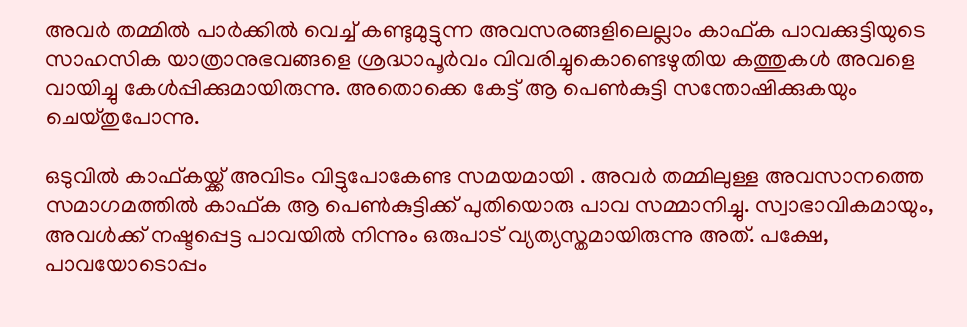അവർ തമ്മിൽ പാർക്കിൽ വെച്ച് കണ്ടുമുട്ടുന്ന അവസരങ്ങളിലെല്ലാം കാഫ്‌ക പാവക്കുട്ടിയുടെ സാഹസിക യാത്രാനുഭവങ്ങളെ ശ്രദ്ധാപൂർവം വിവരിച്ചുകൊണ്ടെഴുതിയ കത്തുകൾ അവളെ വായിച്ചു കേൾപ്പിക്കുമായിരുന്നു. അതൊക്കെ കേട്ട് ആ പെൺകുട്ടി സന്തോഷിക്കുകയും ചെയ്തുപോന്നു.

ഒടുവിൽ കാഫ്‌കയ്ക്ക് അവിടം വിട്ടുപോകേണ്ട സമയമായി . അവർ തമ്മിലുള്ള അവസാനത്തെ സമാഗമത്തിൽ കാഫ്‌ക ആ പെൺകുട്ടിക്ക് പുതിയൊരു പാവ സമ്മാനിച്ചു. സ്വാഭാവികമായും, അവൾക്ക് നഷ്ടപ്പെട്ട പാവയിൽ നിന്നും ഒരുപാട് വ്യത്യസ്തമായിരുന്നു അത്. പക്ഷേ, പാവയോടൊപ്പം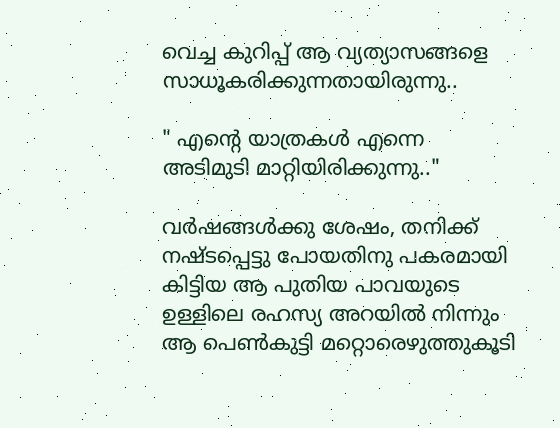വെച്ച കുറിപ്പ് ആ വ്യത്യാസങ്ങളെ സാധൂകരിക്കുന്നതായിരുന്നു..

" എന്റെ യാത്രകൾ എന്നെ അടിമുടി മാറ്റിയിരിക്കുന്നു.."

വർഷങ്ങൾക്കു ശേഷം, തനിക്ക് നഷ്ടപ്പെട്ടു പോയതിനു പകരമായി കിട്ടിയ ആ പുതിയ പാവയുടെ ഉള്ളിലെ രഹസ്യ അറയിൽ നിന്നും ആ പെൺകുട്ടി മറ്റൊരെഴുത്തുകൂടി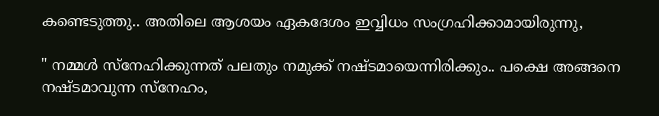കണ്ടെടുത്തു.. അതിലെ ആശയം ഏകദേശം ഇവ്വിധം സംഗ്രഹിക്കാമായിരുന്നു,

" നമ്മൾ സ്നേഹിക്കുന്നത് പലതും നമുക്ക് നഷ്ടമായെന്നിരിക്കും.. പക്ഷെ അങ്ങനെ നഷ്ടമാവുന്ന സ്നേഹം,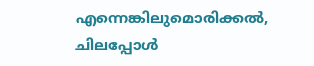എന്നെങ്കിലുമൊരിക്കൽ, ചിലപ്പോൾ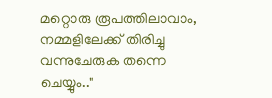മറ്റൊരു രൂപത്തിലാവാം, നമ്മളിലേക്ക് തിരിച്ചു വന്നുചേരുക തന്നെ ചെയ്യും.."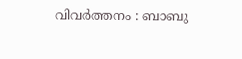വിവർത്തനം : ബാബു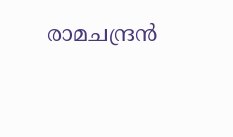രാമചന്ദ്രൻ